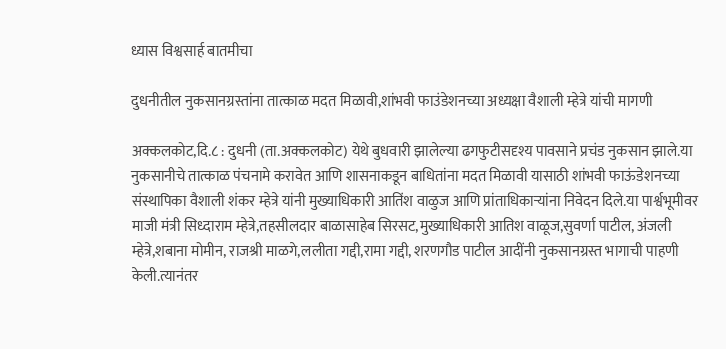ध्यास विश्वसार्ह बातमीचा

दुधनीतील नुकसानग्रस्तांना तात्काळ मदत मिळावी,शांभवी फाउंडेशनच्या अध्यक्षा वैशाली म्हेत्रे यांची मागणी

अक्कलकोट,दि.८ : दुधनी (ता.अक्कलकोट) येथे बुधवारी झालेल्या ढगफुटीसदृश्य पावसाने प्रचंड नुकसान झाले.या नुकसानीचे तात्काळ पंचनामे करावेत आणि शासनाकडून बाधितांना मदत मिळावी यासाठी शांभवी फाऊंडेशनच्या संस्थापिका वैशाली शंकर म्हेत्रे यांनी मुख्याधिकारी आतिंश वाळुज आणि प्रांताधिकाऱ्यांना निवेदन दिले.या पार्श्वभूमीवर माजी मंत्री सिध्दाराम म्हेत्रे,तहसीलदार बाळासाहेब सिरसट,मुख्याधिकारी आतिश वाळूज,सुवर्णा पाटील, अंजली म्हेत्रे,शबाना मोमीन, राजश्री माळगे,ललीता गद्दी,रामा गद्दी, शरणगौड पाटील आदींनी नुकसानग्रस्त भागाची पाहणी केली.त्यानंतर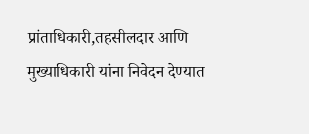प्रांताधिकारी,तहसीलदार आणि मुख्याधिकारी यांना निवेदन देण्यात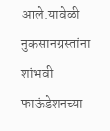आले.यावेळी नुकसानग्रस्तांना शांभवी फाऊंडेशनच्या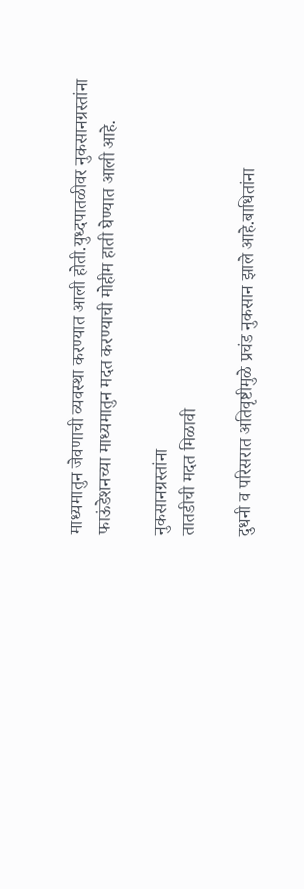माध्यमातुन जेवणाची व्यवस्था करण्यात आली होती.युध्दपातळीवर नुकसानग्रस्तांना फाऊंडेशनच्या माध्यमातुन मदत करण्याची मोहीम हाती घेण्यात आली आहे.

नुकसानग्रस्तांना
तातडीची मदत मिळावी

दुधनी व परिसरात अतिवृष्टीमुळे प्रचंड नुकसान झाले आहे.बाधितांना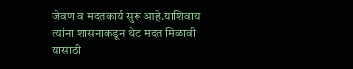जेवण व मदतकार्य सुरू आहे.याशिवाय त्यांना शासनाकडून थेट मदत मिळावी यासाठी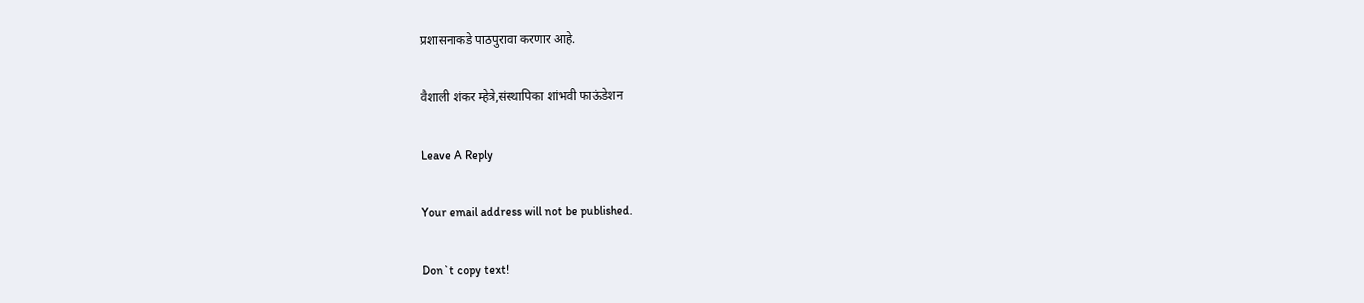प्रशासनाकडे पाठपुरावा करणार आहे.

वैशाली शंकर म्हेत्रे,संस्थापिका शांभवी फाऊंडेशन

Leave A Reply

Your email address will not be published.

Don`t copy text!